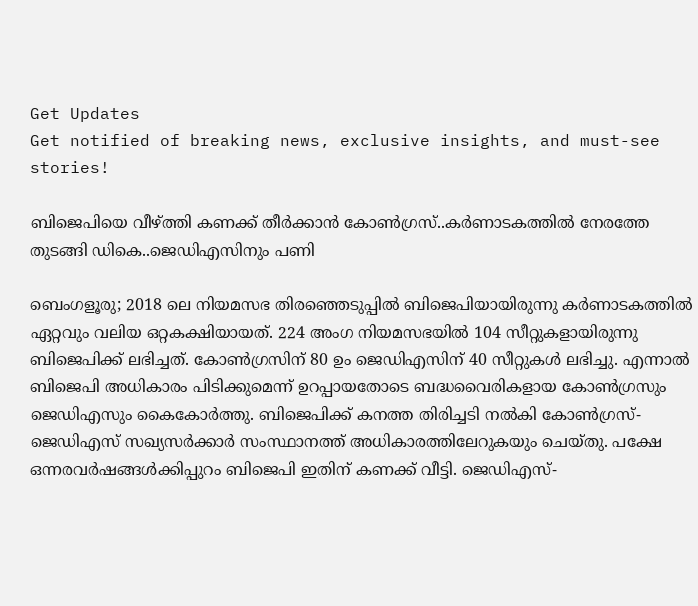Get Updates
Get notified of breaking news, exclusive insights, and must-see stories!

ബിജെപിയെ വീഴ്ത്തി കണക്ക് തീർക്കാൻ കോൺഗ്രസ്..കർണാടകത്തിൽ നേരത്തേ തുടങ്ങി ഡികെ..ജെഡിഎസിനും പണി

ബെംഗളൂരു; 2018 ലെ നിയമസഭ തിരഞ്ഞെടുപ്പിൽ ബിജെപിയായിരുന്നു കർണാടകത്തിൽ ഏറ്റവും വലിയ ഒറ്റകക്ഷിയായത്. 224 അംഗ നിയമസഭയിൽ 104 സീറ്റുകളായിരുന്നു ബിജെപിക്ക് ലഭിച്ചത്. കോൺഗ്രസിന് 80 ഉം ജെഡിഎസിന് 40 സീറ്റുകൾ ലഭിച്ചു. എന്നാൽ ബിജെപി അധികാരം പിടിക്കുമെന്ന് ഉറപ്പായതോടെ ബദ്ധവൈരികളായ കോൺഗ്രസും ജെഡിഎസും കൈകോർത്തു. ബിജെപിക്ക് കനത്ത തിരിച്ചടി നൽകി കോൺഗ്രസ്-ജെഡിഎസ് സഖ്യസർക്കാർ സംസ്ഥാനത്ത് അധികാരത്തിലേറുകയും ചെയ്തു. പക്ഷേ ഒന്നരവർഷങ്ങൾക്കിപ്പുറം ബിജെപി ഇതിന് കണക്ക് വീട്ടി. ജെഡിഎസ്-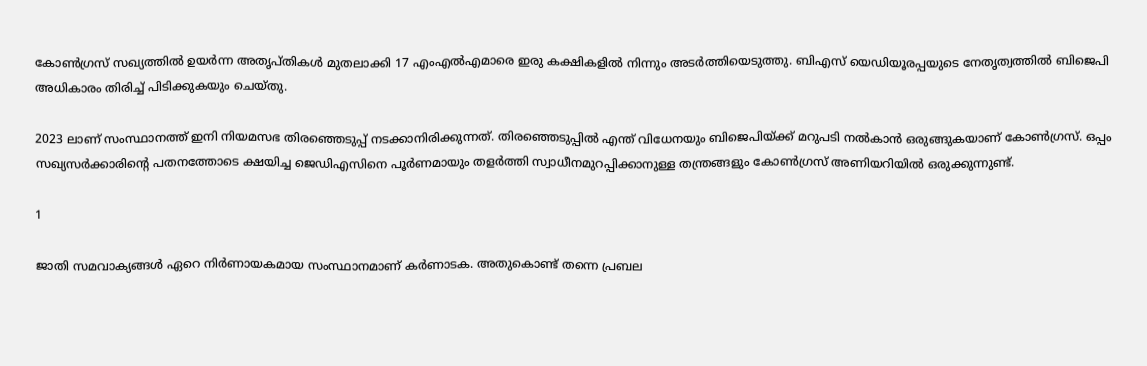കോൺഗ്രസ് സഖ്യത്തിൽ ഉയർന്ന അതൃപ്തികൾ മുതലാക്കി 17 എംഎൽഎമാരെ ഇരു കക്ഷികളിൽ നിന്നും അടർത്തിയെടുത്തു. ബിഎസ് യെഡിയൂരപ്പയുടെ നേതൃത്വത്തിൽ ബിജെപി അധികാരം തിരിച്ച് പിടിക്കുകയും ചെയ്തു.

2023 ലാണ് സംസ്ഥാനത്ത് ഇനി നിയമസഭ തിരഞ്ഞെടുപ്പ് നടക്കാനിരിക്കുന്നത്. തിരഞ്ഞെടുപ്പിൽ എന്ത് വിധേനയും ബിജെപിയ്ക്ക് മറുപടി നൽകാൻ ഒരുങ്ങുകയാണ് കോൺഗ്രസ്. ഒപ്പം സഖ്യസർക്കാരിന്റെ പതനത്തോടെ ക്ഷയിച്ച ജെഡിഎസിനെ പൂർണമായും തളർത്തി സ്വാധീനമുറപ്പിക്കാനുള്ള തന്ത്രങ്ങളും കോൺഗ്രസ് അണിയറിയിൽ ഒരുക്കുന്നുണ്ട്.

1

ജാതി സമവാക്യങ്ങൾ ഏറെ നിർണായകമായ സംസ്ഥാനമാണ് കർണാടക. അതുകൊണ്ട് തന്നെ പ്രബല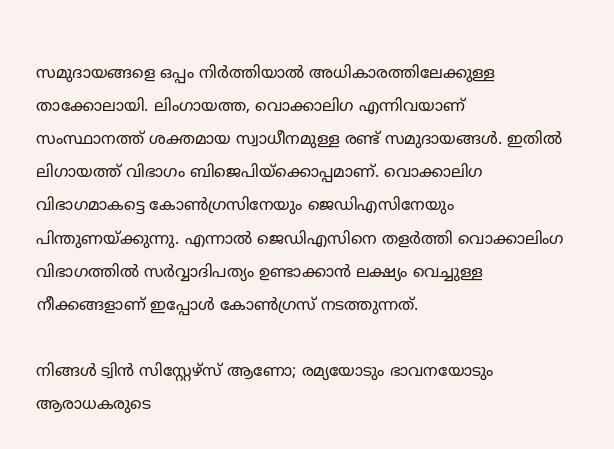സമുദായങ്ങളെ ഒപ്പം നിർത്തിയാൽ അധികാരത്തിലേക്കുള്ള താക്കോലായി. ലിംഗായത്ത, വൊക്കാലിഗ എന്നിവയാണ് സംസ്ഥാനത്ത് ശക്തമായ സ്വാധീനമുള്ള രണ്ട് സമുദായങ്ങൾ. ഇതിൽ ലിഗായത്ത് വിഭാഗം ബിജെപിയ്ക്കൊപ്പമാണ്. വൊക്കാലിഗ വിഭാഗമാകട്ടെ കോൺഗ്രസിനേയും ജെഡിഎസിനേയും പിന്തുണയ്ക്കുന്നു. എന്നാൽ ജെഡിഎസിനെ തളർത്തി വൊക്കാലിംഗ വിഭാഗത്തിൽ സർവ്വാദിപത്യം ഉണ്ടാക്കാൻ ലക്ഷ്യം വെച്ചുള്ള നീക്കങ്ങളാണ് ഇപ്പോൾ കോൺഗ്രസ് നടത്തുന്നത്.

നിങ്ങള്‍ ട്വിന്‍ സിസ്റ്റേഴ്‌സ് ആണോ; രമ്യയോടും ഭാവനയോടും ആരാധകരുടെ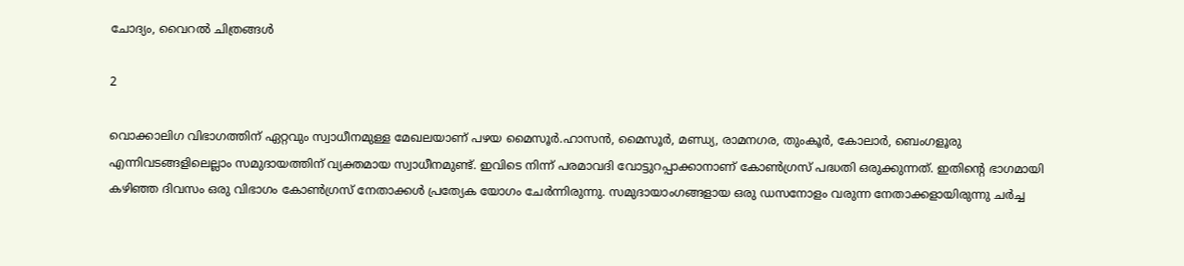ചോദ്യം, വൈറല്‍ ചിത്രങ്ങള്‍

2

വൊക്കാലിഗ വിഭാഗത്തിന് ഏറ്റവും സ്വാധീനമുള്ള മേഖലയാണ് പഴയ മൈസൂർ.ഹാസൻ, മൈസൂർ, മണ്ഡ്യ, രാമനഗര, തുംകൂർ, കോലാർ, ബെംഗളൂരു എന്നിവടങ്ങളിലെല്ലാം സമുദായത്തിന് വ്യക്തമായ സ്വാധീനമുണ്ട്. ഇവിടെ നിന്ന് പരമാവദി വോട്ടുറപ്പാക്കാനാണ് കോൺഗ്രസ് പദ്ധതി ഒരുക്കുന്നത്. ഇതിന്റെ ഭാഗമായി കഴിഞ്ഞ ദിവസം ഒരു വിഭാഗം കോൺഗ്രസ് നേതാക്കൾ പ്രത്യേക യോഗം ചേർന്നിരുന്നു. സമുദായാംഗങ്ങളായ ഒരു ഡസനോളം വരുന്ന നേതാക്കളായിരുന്നു ചർച്ച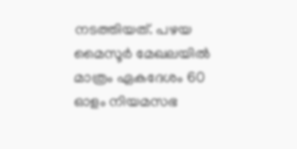നടത്തിയത്. പഴയ മൈസൂർ മേഖലയിൽ മാത്രം ഏകദേശം 60 ഓളം നിയമസഭ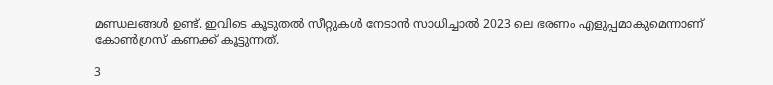മണ്ഡലങ്ങൾ ഉണ്ട്. ഇവിടെ കൂടുതൽ സീറ്റുകൾ നേടാൻ സാധിച്ചാൽ 2023 ലെ ഭരണം എളുപ്പമാകുമെന്നാണ് കോൺഗ്രസ് കണക്ക് കൂട്ടുന്നത്.

3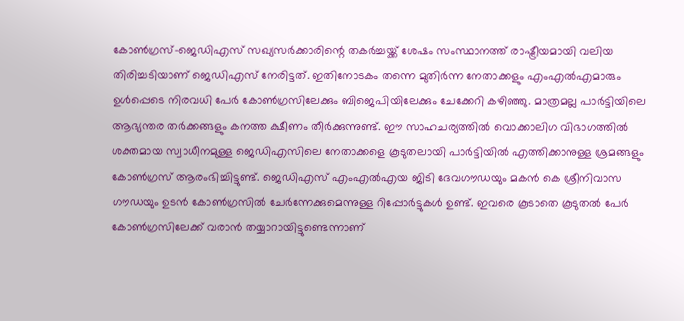കോൺഗ്രസ്-ജെഡിഎസ് സഖ്യസർക്കാരിന്റെ തകർച്ചയ്ക്ക് ശേഷം സംസ്ഥാനത്ത് രാഷ്ട്രീയമായി വലിയ തിരിച്ചടിയാണ് ജെഡിഎസ് നേരിട്ടത്. ഇതിനോടകം തന്നെ മുതിർന്ന നേതാക്കളും എംഎൽഎമാരും ഉൾപ്പെടെ നിരവധി പേർ കോൺഗ്രസിലേക്കും ബിജെപിയിലേക്കും ചേക്കേറി കഴിഞ്ഞു. മാത്രമല്ല പാർട്ടിയിലെ ആഭ്യന്തര തർക്കങ്ങളും കനത്ത ക്ഷീണം തീർക്കുന്നുണ്ട്. ഈ സാഹചര്യത്തിൽ വൊക്കാലിഗ വിഭാഗത്തിൽ ശക്തമായ സ്വാധീനമുള്ള ജെഡിഎസിലെ നേതാക്കളെ കൂടുതലായി പാർട്ടിയിൽ എത്തിക്കാനുള്ള ശ്രമങ്ങളും കോൺഗ്രസ് ആരംഭിച്ചിട്ടുണ്ട്. ജെഡിഎസ് എംഎൽഎയ ജിടി ദേവഗൗഡയും മകൻ കെ ശ്രീനിവാസ ഗൗഡയും ഉടൻ കോൺഗ്രസിൽ ചേർന്നേക്കുമെന്നുള്ള റിപ്പോർട്ടുകൾ ഉണ്ട്. ഇവരെ കൂടാതെ കൂടുതൽ പേർ കോൺഗ്രസിലേക്ക് വരാൻ തയ്യാറായിട്ടുണ്ടെന്നാണ്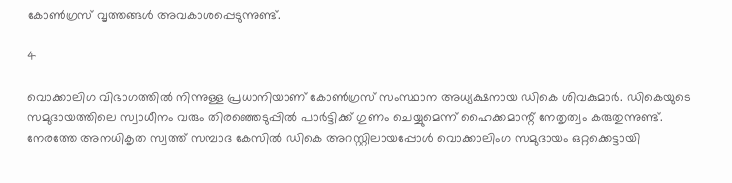കോൺഗ്രസ് വൃത്തങ്ങൾ അവകാശപ്പെടുന്നുണ്ട്.

4

വൊക്കാലിഗ വിഭാഗത്തിൽ നിന്നുള്ള പ്രധാനിയാണ് കോൺഗ്രസ് സംസ്ഥാന അധ്യക്ഷനായ ഡികെ ശിവകുമാർ. ഡികെയുടെ സമുദായത്തിലെ സ്വാധീനം വരും തിരഞ്ഞെടുപ്പിൽ പാർട്ടിക്ക് ഗുണം ചെയ്യുമെന്ന് ഹൈക്കമാന്റ് നേതൃത്വം കരുതുന്നുണ്ട്. നേരത്തേ അനധികൃത സ്വത്ത് സമ്പാദ കേസിൽ ഡികെ അറസ്റ്റിലായപ്പോൾ വൊക്കാലിംഗ സമുദായം ഒറ്റക്കെട്ടായി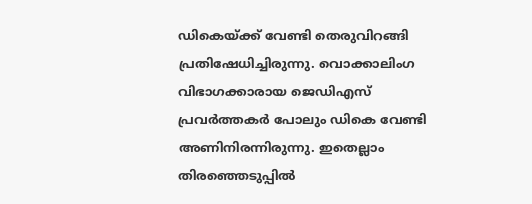ഡികെയ്ക്ക് വേണ്ടി തെരുവിറങ്ങി പ്രതിഷേധിച്ചിരുന്നു. വൊക്കാലിംഗ വിഭാഗക്കാരായ ജെഡിഎസ് പ്രവർത്തകർ പോലും ഡികെ വേണ്ടി അണിനിരന്നിരുന്നു. ഇതെല്ലാം തിരഞ്ഞെടുപ്പിൽ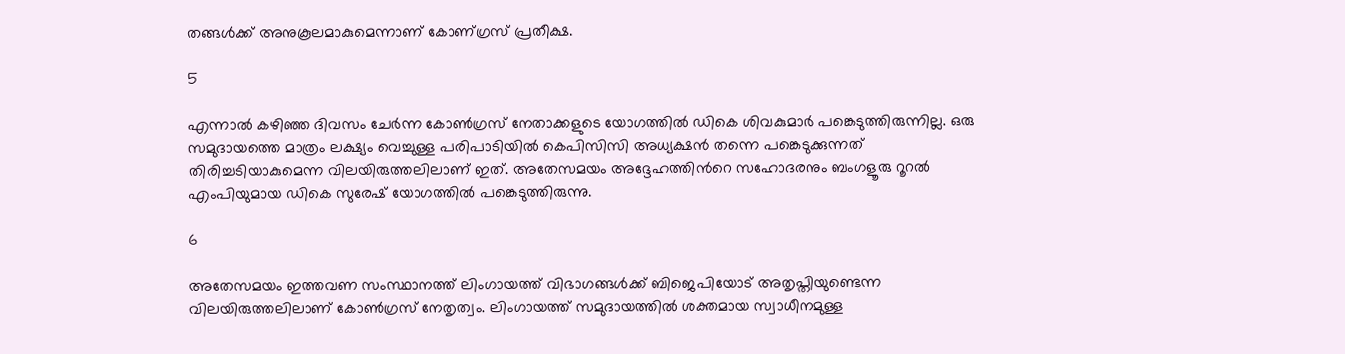തങ്ങൾക്ക് അനുകൂലമാകുമെന്നാണ് കോണ‍്ഗ്രസ് പ്രതീക്ഷ.

5

എന്നാൽ കഴിഞ്ഞ ദിവസം ചേർന്ന കോൺഗ്രസ് നേതാക്കളുടെ യോഗത്തിൽ ഡികെ ശിവകുമാർ പങ്കെടുത്തിരുന്നില്ല. ഒരു സമുദായത്തെ മാത്രം ലക്ഷ്യം വെച്ചുള്ള പരിപാടിയിൽ കെപിസിസി അധ്യക്ഷൻ തന്നെ പങ്കെടുക്കുന്നത് തിരിച്ചടിയാകുമെന്ന വിലയിരുത്തലിലാണ് ഇത്. അതേസമയം അദ്ദേഹത്തിൻറെ സഹോദരനും ബംഗളൂരു റൂറൽ എംപിയുമായ ഡികെ സുരേഷ് യോഗത്തിൽ പങ്കെടുത്തിരുന്നു.

6

അതേസമയം ഇത്തവണ സംസ്ഥാനത്ത് ലിംഗായത്ത് വിഭാഗങ്ങൾക്ക് ബിജെപിയോട് അതൃപ്തിയുണ്ടെന്ന വിലയിരുത്തലിലാണ് കോൺഗ്രസ് നേതൃത്വം. ലിംഗായത്ത് സമുദായത്തിൽ ശക്തമായ സ്വാധീനമുള്ള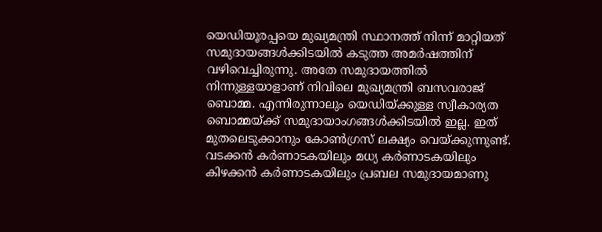യെഡിയൂരപ്പയെ മുഖ്യമന്ത്രി സ്ഥാനത്ത് നിന്ന് മാറ്റിയത് സമുദായങ്ങൾക്കിടയിൽ കടുത്ത അമർഷത്തിന് വഴിവെച്ചിരുന്നു. അതേ സമുദായത്തിൽ നിന്നുള്ളയാളാണ് നിവിലെ മുഖ്യമന്ത്രി ബസവരാജ് ബൊമ്മ. എന്നിരുന്നാലും യെഡിയ്ക്കുള്ള സ്വീകാര്യത ബൊമ്മയ്ക്ക് സമുദായാംഗങ്ങൾക്കിടയിൽ ഇല്ല. ഇത് മുതലെടുക്കാനും കോൺഗ്രസ് ലക്ഷ്യം വെയ്ക്കുന്നുണ്ട്. വടക്കൻ കർണാടകയിലും മധ്യ കർണാടകയിലും കിഴക്കൻ കർണാടകയിലും പ്രബല സമുദായമാണു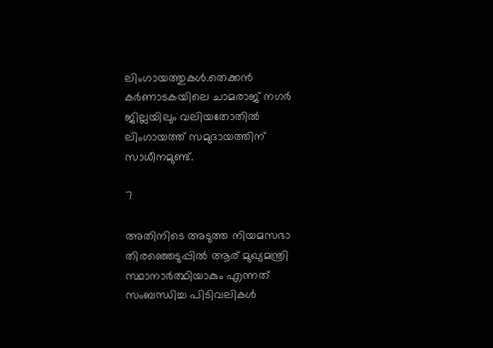ലിംഗായത്തുകൾ.തെക്കൻ കർണാടകയിലെ ചാമരാജ് നഗർ ജില്ലയിലും വലിയതോതിൽ ലിംഗായത്ത് സമുദായത്തിന് സാധീനമുണ്ട്.

7

അതിനിടെ അടുത്ത നിയമസഭാ തിരഞ്ഞെടുപ്പിൽ ആര് മുഖ്യമന്ത്രി സ്ഥാനാർത്ഥിയാകും എന്നത് സംബന്ധിച്ച പിടിവലികൾ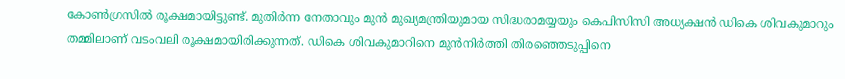കോൺഗ്രസിൽ രൂക്ഷമായിട്ടുണ്ട്. മുതിർന്ന നേതാവും മുൻ മുഖ്യമന്ത്രിയുമായ സിദ്ധരാമയ്യയും കെപിസിസി അധ്യക്ഷൻ ഡികെ ശിവകുമാറും തമ്മിലാണ് വടംവലി രൂക്ഷമായിരിക്കുന്നത്. ഡികെ ശിവകുമാറിനെ മുൻനിർത്തി തിരഞ്ഞെടുപ്പിനെ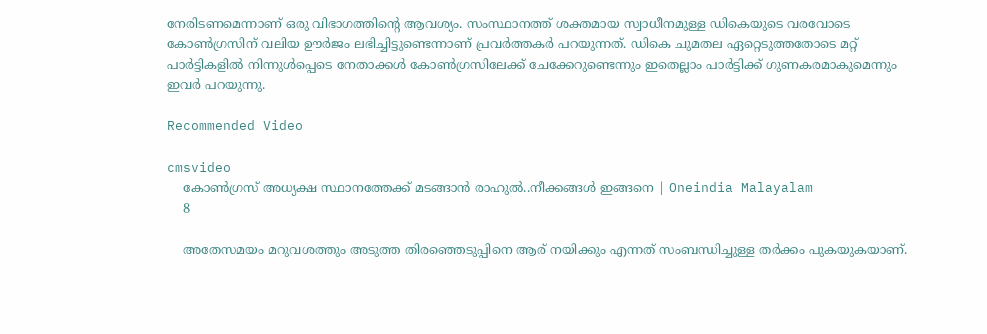നേരിടണമെന്നാണ് ഒരു വിഭാഗത്തിന്റെ ആവശ്യം. സംസ്ഥാനത്ത് ശക്തമായ സ്വാധീനമുള്ള ഡികെയുടെ വരവോടെ കോൺഗ്രസിന് വലിയ ഊർജം ലഭിച്ചിട്ടുണ്ടെന്നാണ് പ്രവർത്തകർ പറയുന്നത്. ഡികെ ചുമതല ഏറ്റെടുത്തതോടെ മറ്റ് പാർട്ടികളിൽ നിന്നുൾപ്പെടെ നേതാക്കൾ കോൺഗ്രസിലേക്ക് ചേക്കേറുണ്ടെന്നും ഇതെല്ലാം പാർട്ടിക്ക് ഗുണകരമാകുമെന്നും ഇവർ പറയുന്നു.

Recommended Video

cmsvideo
    കോൺഗ്രസ് അധ്യക്ഷ സ്ഥാനത്തേക്ക് മടങ്ങാന്‍ രാഹുല്‍..നീക്കങ്ങൾ ഇങ്ങനെ | Oneindia Malayalam
    8

    അതേസമയം മറുവശത്തും അടുത്ത തിരഞ്ഞെടുപ്പിനെ ആര് നയിക്കും എന്നത് സംബന്ധിച്ചുള്ള തർക്കം പുകയുകയാണ്.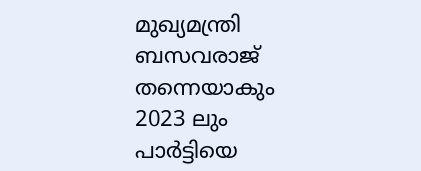മുഖ്യമന്ത്രി ബസവരാജ് തന്നെയാകും 2023 ലും പാർട്ടിയെ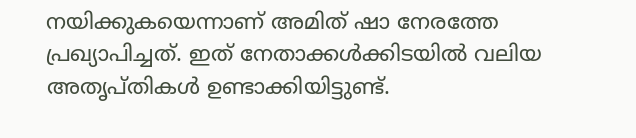നയിക്കുകയെന്നാണ് അമിത് ഷാ നേരത്തേ പ്രഖ്യാപിച്ചത്. ഇത് നേതാക്കൾക്കിടയിൽ വലിയ അതൃപ്തികൾ ഉണ്ടാക്കിയിട്ടുണ്ട്.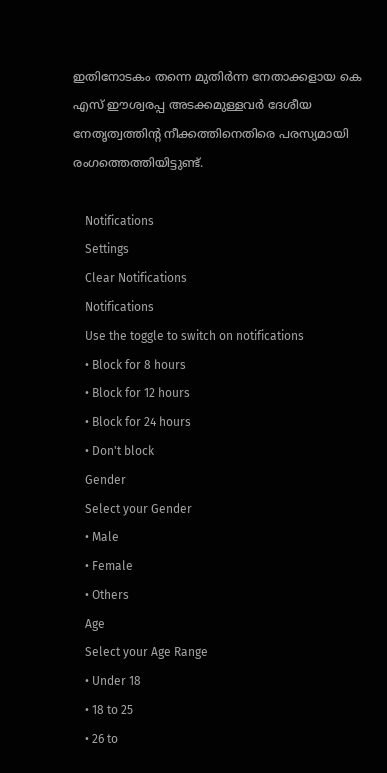ഇതിനോടകം തന്നെ മുതിർന്ന നേതാക്കളായ കെ എസ് ഈശ്വരപ്പ അടക്കമുള്ളവർ ദേശീയ നേതൃത്വത്തിന്റ നീക്കത്തിനെതിരെ പരസ്യമായി രംഗത്തെത്തിയിട്ടുണ്ട്.

    Notifications
    Settings
    Clear Notifications
    Notifications
    Use the toggle to switch on notifications
    • Block for 8 hours
    • Block for 12 hours
    • Block for 24 hours
    • Don't block
    Gender
    Select your Gender
    • Male
    • Female
    • Others
    Age
    Select your Age Range
    • Under 18
    • 18 to 25
    • 26 to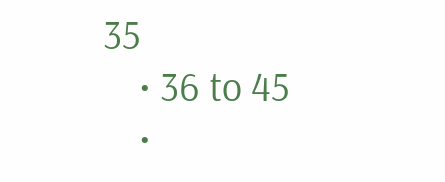35
    • 36 to 45
    •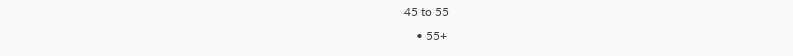45 to 55
    • 55+